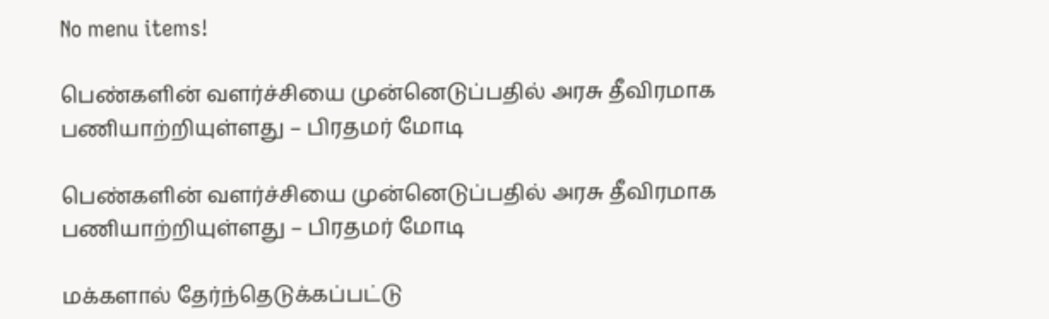No menu items!

பெண்களின் வளர்ச்சியை முன்னெடுப்பதில் அரசு தீவிரமாக பணியாற்றியுள்ளது – பிரதமர் மோடி

பெண்களின் வளர்ச்சியை முன்னெடுப்பதில் அரசு தீவிரமாக பணியாற்றியுள்ளது – பிரதமர் மோடி

மக்களால் தேர்ந்தெடுக்கப்பட்டு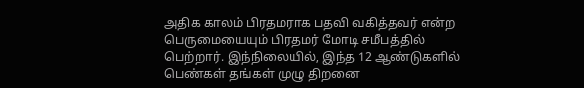அதிக காலம் பிரதமராக பதவி வகித்தவர் என்ற பெருமையையும் பிரதமர் மோடி சமீபத்தில் பெற்றார். இந்நிலையில், இந்த 12 ஆண்டுகளில் பெண்கள் தங்கள் முழு திறனை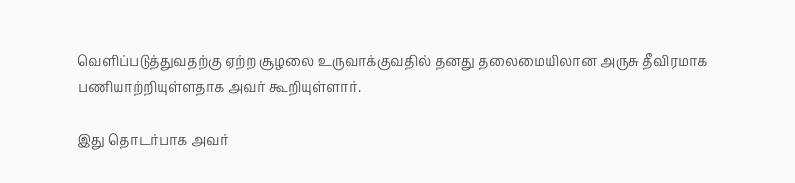வெளிப்படுத்துவதற்கு ஏற்ற சூழலை உருவாக்குவதில் தனது தலைமையிலான அருசு தீவிரமாக பணியாற்றியுள்ளதாக அவர் கூறியுள்ளார்.

இது தொடர்பாக அவர்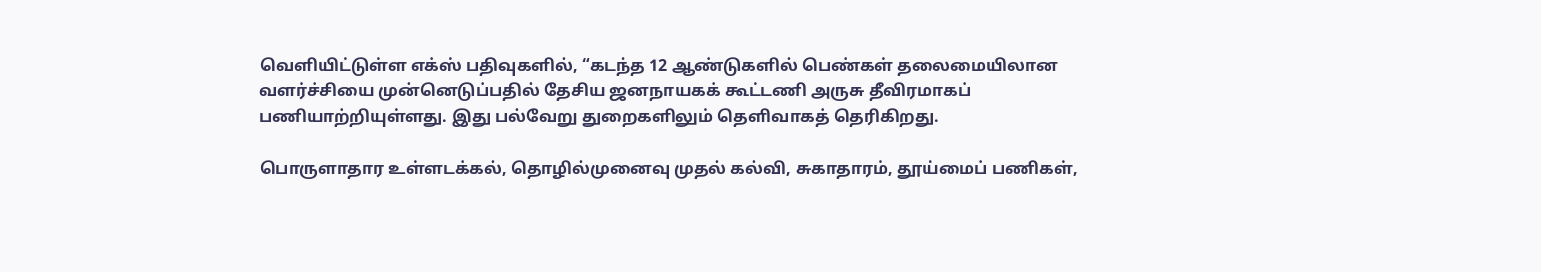வெளியிட்டுள்ள எக்ஸ் பதிவுகளில், “கடந்த 12 ஆண்டுகளில் பெண்கள் தலைமையிலான வளர்ச்சியை முன்னெடுப்பதில் தேசிய ஜனநாயகக் கூட்டணி அருசு தீவிரமாகப் பணியாற்றியுள்ளது. இது பல்வேறு துறைகளிலும் தெளிவாகத் தெரிகிறது.

பொருளாதார உள்ளடக்கல், தொழில்முனைவு முதல் கல்வி, சுகாதாரம், தூய்மைப் பணிகள்,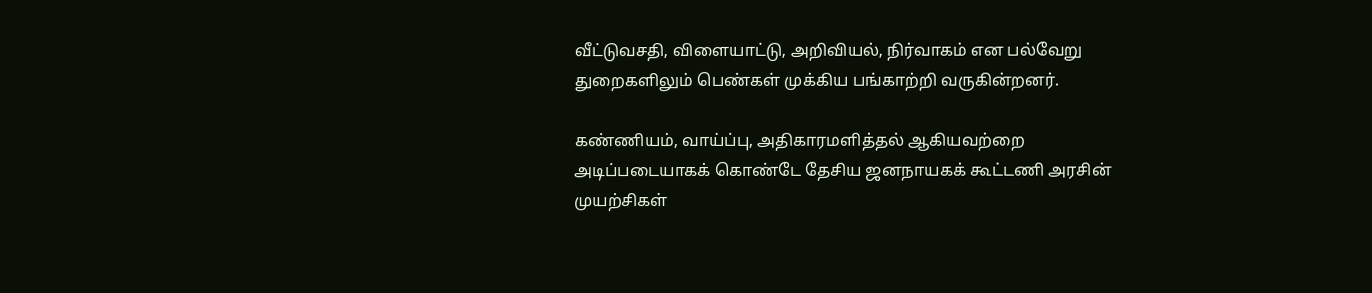வீட்டுவசதி, விளையாட்டு, அறிவியல், நிர்வாகம் என பல்வேறு துறைகளிலும் பெண்கள் முக்கிய பங்காற்றி வருகின்றனர்.

கண்ணியம், வாய்ப்பு, அதிகாரமளித்தல் ஆகியவற்றை அடிப்படையாகக் கொண்டே தேசிய ஜனநாயகக் கூட்டணி அரசின் முயற்சிகள்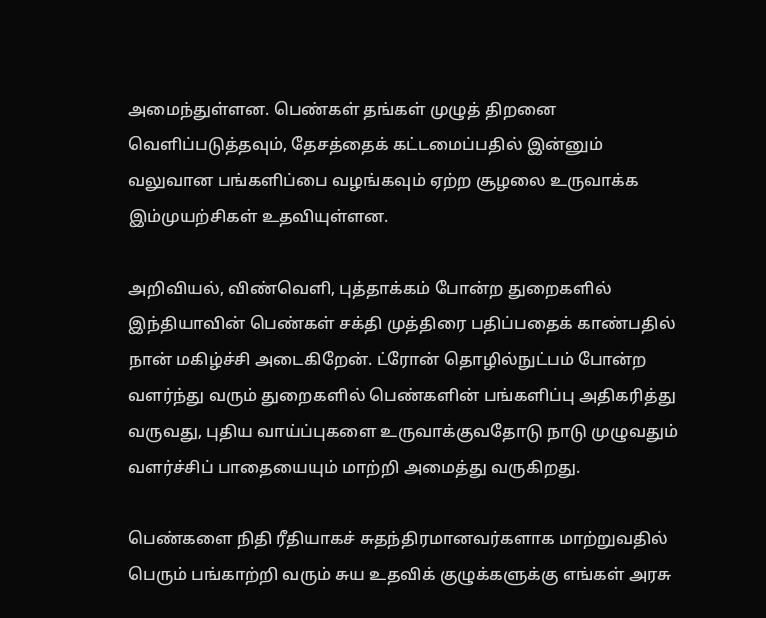அமைந்துள்ளன. பெண்கள் தங்கள் முழுத் திறனை வெளிப்படுத்தவும், தேசத்தைக் கட்டமைப்பதில் இன்னும் வலுவான பங்களிப்பை வழங்கவும் ஏற்ற சூழலை உருவாக்க இம்முயற்சிகள் உதவியுள்ளன.

அறிவியல், விண்வெளி, புத்தாக்கம் போன்ற துறைகளில் இந்தியாவின் பெண்கள் சக்தி முத்திரை பதிப்பதைக் காண்பதில் நான் மகிழ்ச்சி அடைகிறேன். ட்ரோன் தொழில்நுட்பம் போன்ற வளர்ந்து வரும் துறைகளில் பெண்களின் பங்களிப்பு அதிகரித்து வருவது, புதிய வாய்ப்புகளை உருவாக்குவதோடு நாடு முழுவதும் வளர்ச்சிப் பாதையையும் மாற்றி அமைத்து வருகிறது.

பெண்களை நிதி ரீதியாகச் சுதந்திரமானவர்களாக மாற்றுவதில் பெரும் பங்காற்றி வரும் சுய உதவிக் குழுக்களுக்கு எங்கள் அரசு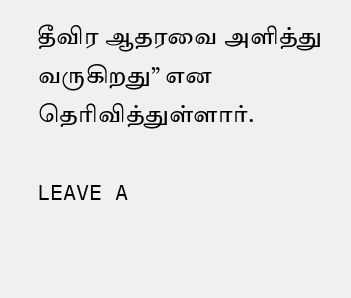தீவிர ஆதரவை அளித்து வருகிறது” என தெரிவித்துள்ளார்.

LEAVE A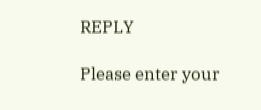REPLY

Please enter your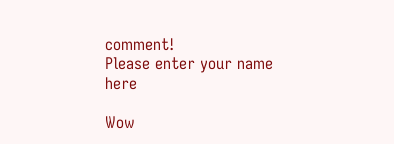comment!
Please enter your name here

Wow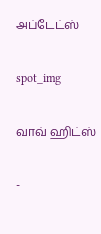அப்டேட்ஸ்

spot_img

வாவ் ஹிட்ஸ்

-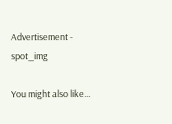Advertisement - spot_img

You might also like...